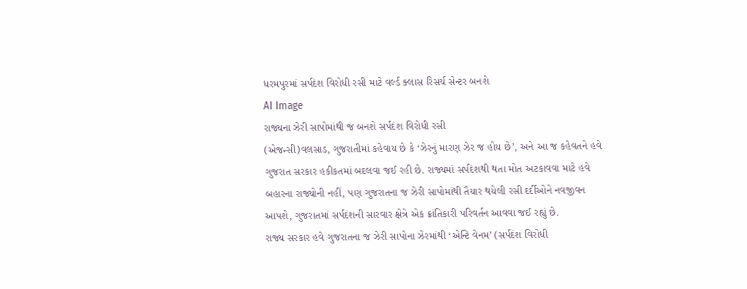ધરમપુરમાં સર્પદંશ વિરોધી રસી માટે વર્લ્ડ ક્લાસ રિસર્ચ સેન્ટર બનશે
AI Image
રાજ્યના ઝેરી સાપોમાંથી જ બનશે સર્પદંશ વિરોધી રસી
(એજન્સી)વલસાડ, ગુજરાતીમાં કહેવાય છે કે ‘ઝેરનું મારણ ઝેર જ હોય છે’, અને આ જ કહેવતને હવે ગુજરાત સરકાર હકીકતમાં બદલવા જઈ રહી છે. રાજ્યમાં સર્પદંશથી થતા મોત અટકાવવા માટે હવે બહારના રાજ્યોની નહીં, પણ ગુજરાતના જ ઝેરી સાપોમાંથી તૈયાર થયેલી રસી દર્દીઓને નવજીવન આપશે, ગુજરાતમાં સર્પદંશની સારવાર ક્ષેત્રે એક ક્રાંતિકારી પરિવર્તન આવવા જઈ રહ્યું છે.
રાજ્ય સરકાર હવે ગુજરાતના જ ઝેરી સાપોના ઝેરમાંથી ‘એન્ટિ વેનમ’ (સર્પદંશ વિરોધી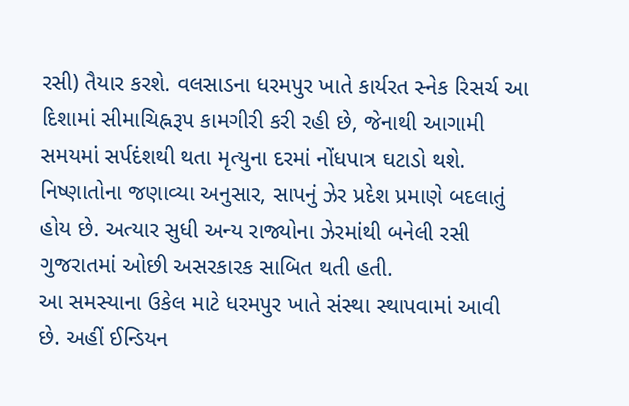રસી) તૈયાર કરશે. વલસાડના ધરમપુર ખાતે કાર્યરત સ્નેક રિસર્ચ આ દિશામાં સીમાચિહ્નરૂપ કામગીરી કરી રહી છે, જેનાથી આગામી સમયમાં સર્પદંશથી થતા મૃત્યુના દરમાં નોંધપાત્ર ઘટાડો થશે. નિષ્ણાતોના જણાવ્યા અનુસાર, સાપનું ઝેર પ્રદેશ પ્રમાણે બદલાતું હોય છે. અત્યાર સુધી અન્ય રાજ્યોના ઝેરમાંથી બનેલી રસી ગુજરાતમાં ઓછી અસરકારક સાબિત થતી હતી.
આ સમસ્યાના ઉકેલ માટે ધરમપુર ખાતે સંસ્થા સ્થાપવામાં આવી છે. અહીં ઈન્ડિયન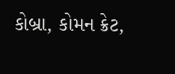કોબ્રા, કોમન ક્રેટ,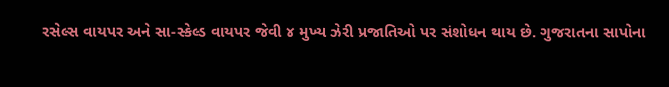રસેલ્સ વાયપર અને સા-સ્કેલ્ડ વાયપર જેવી ૪ મુખ્ય ઝેરી પ્રજાતિઓ પર સંશોધન થાય છે. ગુજરાતના સાપોના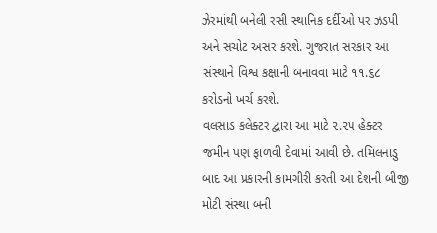ઝેરમાંથી બનેલી રસી સ્થાનિક દર્દીઓ પર ઝડપી અને સચોટ અસર કરશે. ગુજરાત સરકાર આ સંસ્થાને વિશ્વ કક્ષાની બનાવવા માટે ૧૧.૬૮ કરોડનો ખર્ચ કરશે.
વલસાડ કલેક્ટર દ્વારા આ માટે ૨.૨૫ હેક્ટર જમીન પણ ફાળવી દેવામાં આવી છે. તમિલનાડુ બાદ આ પ્રકારની કામગીરી કરતી આ દેશની બીજી મોટી સંસ્થા બની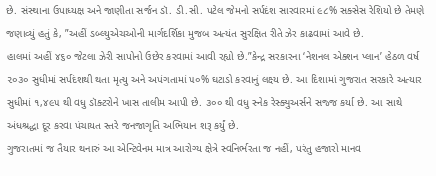છે. સંસ્થાના ઉપાધ્યક્ષ અને જાણીતા સર્જન ડૉ. ડી.સી. પટેલ જેમનો સર્પદંશ સારવારમાં ૯૮% સક્સેસ રેશિયો છે તેમણે જણાવ્યું હતું કે, ”અહીં ડબ્લ્યુએચઓની માર્ગદર્શિકા મુજબ અત્યંત સુરક્ષિત રીતે ઝેર કાઢવામાં આવે છે.
હાલમાં અહીં ૪૬૦ જેટલા ઝેરી સાપોનો ઉછેર કરવામાં આવી રહ્યો છે.”કેન્દ્ર સરકારના ‘નેશનલ એક્શન પ્લાન’ હેઠળ વર્ષ ૨૦૩૦ સુધીમાં સર્પદંશથી થતા મૃત્યુ અને અપંગતામાં ૫૦% ઘટાડો કરવાનું લક્ષ્ય છે. આ દિશામાં ગુજરાત સરકારે અત્યાર સુધીમાં ૧,૪૯૫ થી વધુ ડૉક્ટરોને ખાસ તાલીમ આપી છે. ૩૦૦ થી વધુ સ્નેક રેસ્ક્યુઅર્સને સજ્જ કર્યા છે. આ સાથે અંધશ્રદ્ધા દૂર કરવા પંચાયત સ્તરે જનજાગૃતિ અભિયાન શરૂ કર્યું છે.
ગુજરાતમાં જ તૈયાર થનારું આ એન્ટિવેનમ માત્ર આરોગ્ય ક્ષેત્રે સ્વનિર્ભરતા જ નહીં, પરંતુ હજારો માનવ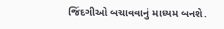જિંદગીઓ બચાવવાનું માધ્યમ બનશે.